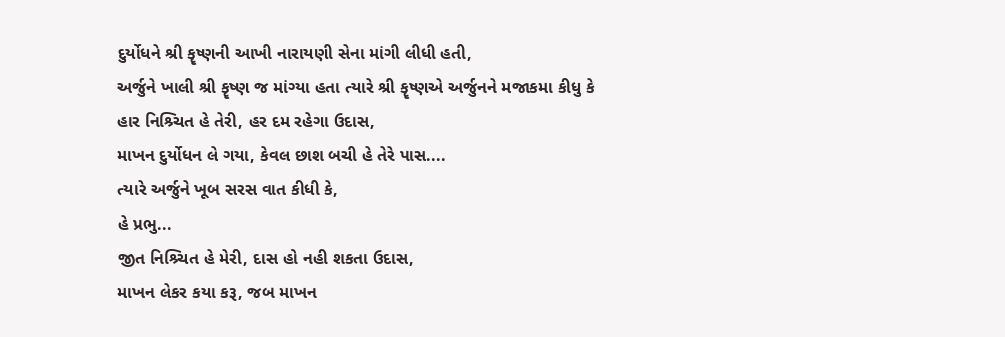દુર્યોધને શ્રી કૄષ્ણની આખી નારાયણી સેના માંગી લીધી હતી,
અર્જુને ખાલી શ્રી કૄષ્ણ જ માંગ્યા હતા ત્યારે શ્રી કૄષ્ણએ અર્જુનને મજાકમા કીધુ કે
હાર નિશ્ર્ચિત હે તેરી, હર દમ રહેગા ઉદાસ,
માખન દુર્યોધન લે ગયા, કેવલ છાશ બચી હે તેરે પાસ....
ત્યારે અર્જુને ખૂબ સરસ વાત કીધી કે,
હે પ્રભુ...
જીત નિશ્ર્ચિત હે મેરી, દાસ હો નહી શકતા ઉદાસ,
માખન લેકર કયા કરૂ, જબ માખન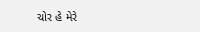ચોર હે મેરે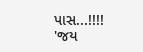પાસ...!!!!
'જય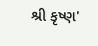શ્રી કૃષ્ણ'